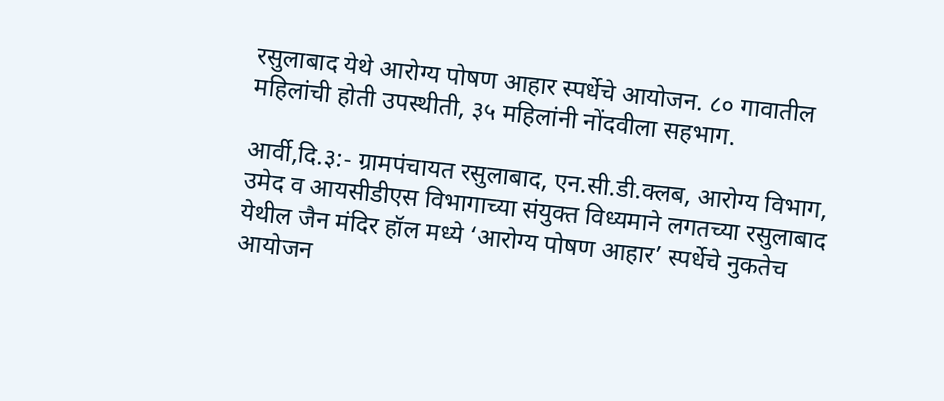रसुलाबाद येथे आरोग्य पोषण आहार स्पर्धेचे आयोजन. ८० गावातील महिलांची होती उपस्थीती, ३५ महिलांनी नोंदवीला सहभाग.

आर्वी,दि.३:- ग्रामपंचायत रसुलाबाद, एन.सी.डी.क्लब, आरोग्य विभाग, उमेद व आयसीडीएस विभागाच्या संयुक्त विध्यमाने लगतच्या रसुलाबाद येथील जैन मंदिर हॉल मध्ये ‘आरोग्य पोषण आहार’ स्पर्धेचे नुकतेच आयोजन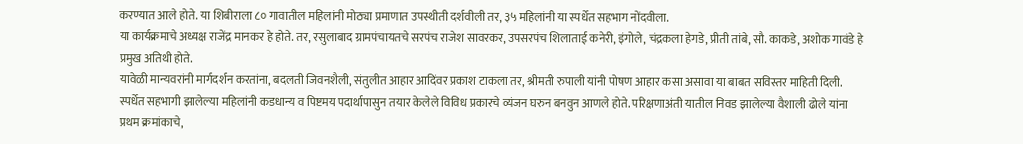करण्यात आले होते. या शिबीराला ८० गावातील महिलांनी मोठ्या प्रमाणात उपस्थीती दर्शवीली तर, ३५ महिलांनी या स्पर्धेत सहभाग नोंदवीला.
या कार्यक्रमाचे अध्यक्ष राजेंद्र मानकर हे होते. तर, रसुलाबाद ग्रामपंचायतचे सरपंच राजेश सावरकर, उपसरपंच शिलाताई कनेरी, इंगोले, चंद्रकला हेगडे, प्रीती तांबे, सौ. काकडे, अशोक गावंडे हे प्रमुख अतिथी होते.
यावेळी मान्यवरांनी मार्गदर्शन करतांना, बदलती जिवनशैली, संतुलीत आहार आदिंवर प्रकाश टाकला तर, श्रीमती रुपाली यांनी पोषण आहार कसा असावा या बाबत सविस्तर माहिती दिली.
स्पर्धेत सहभागी झालेल्या महिलांनी कडधान्य व पिष्टमय पदार्थापासुन तयार केलेले विविध प्रकारचे व्यंजन घरुन बनवुन आणले होते. परिक्षणाअंती यातील निवड झालेल्या वैशाली ढोले यांना प्रथम क्रमांकाचे,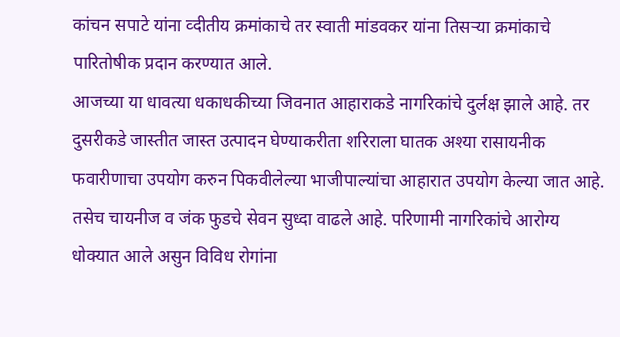कांचन सपाटे यांना व्दीतीय क्रमांकाचे तर स्वाती मांडवकर यांना तिसऱ्या क्रमांकाचे पारितोषीक प्रदान करण्यात आले.
आजच्या या धावत्या धकाधकीच्या जिवनात आहाराकडे नागरिकांचे दुर्लक्ष झाले आहे. तर दुसरीकडे जास्तीत जास्त उत्पादन घेण्याकरीता शरिराला घातक अश्या रासायनीक फवारीणाचा उपयोग करुन पिकवीलेल्या भाजीपाल्यांचा आहारात उपयोग केल्या जात आहे. तसेच चायनीज व जंक फुडचे सेवन सुध्दा वाढले आहे. परिणामी नागरिकांचे आरोग्य धोक्यात आले असुन विविध रोगांना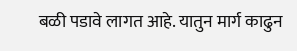बळी पडावे लागत आहे. यातुन मार्ग काढुन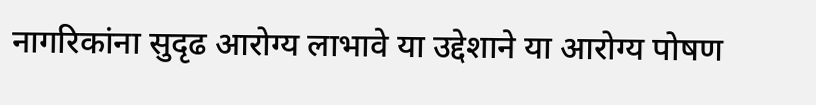नागरिकांना सुदृढ आरोग्य लाभावे या उद्देशाने या आरोग्य पोषण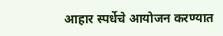आहार स्पर्धेचे आयोजन करण्यात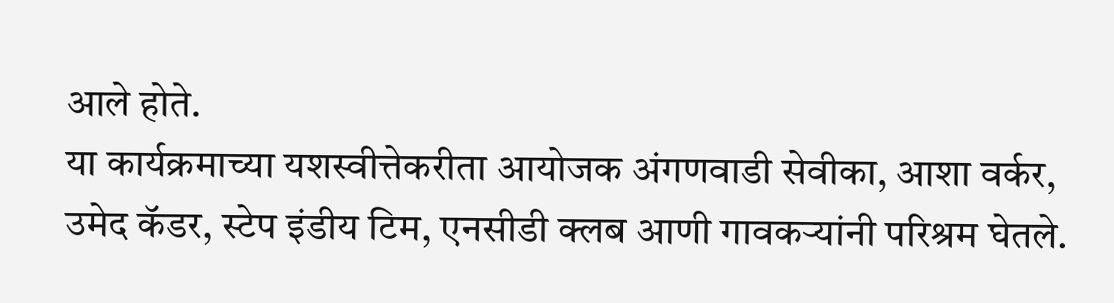आले होते.
या कार्यक्रमाच्या यशस्वीत्तेकरीता आयोजक अंगणवाडी सेवीका, आशा वर्कर, उमेद कॅडर, स्टेप इंडीय टिम, एनसीडी क्लब आणी गावकऱ्यांनी परिश्रम घेतले.